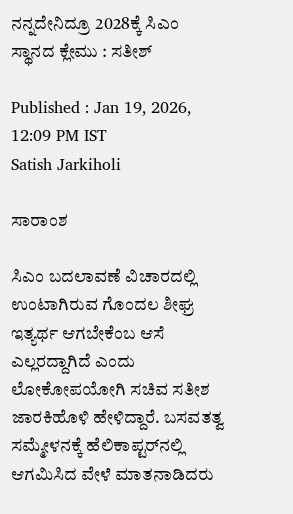ನನ್ನದೇನಿದ್ರೂ 2028ಕ್ಕೆ ಸಿಎಂ ಸ್ಥಾನದ ಕ್ಲೇಮು : ಸತೀಶ್‌

Published : Jan 19, 2026, 12:09 PM IST
Satish Jarkiholi

ಸಾರಾಂಶ

ಸಿಎಂ ಬದಲಾವಣೆ ವಿಚಾರದಲ್ಲಿ ಉಂಟಾಗಿರುವ ಗೊಂದಲ ಶೀಘ್ರ ಇತ್ಯರ್ಥ ಆಗಬೇಕೆಂಬ ಆಸೆ ಎಲ್ಲರದ್ದಾಗಿದೆ ಎಂದು ಲೋಕೋಪಯೋಗಿ ಸಚಿವ ಸತೀಶ ಜಾರಕಿಹೊಳಿ ಹೇಳಿದ್ದಾರೆ. ಬಸವತತ್ವ ಸಮ್ಮೇಳನಕ್ಕೆ ಹೆಲಿಕಾಪ್ಟರ್‌ನಲ್ಲಿ ಆಗಮಿಸಿದ ವೇಳೆ ಮಾತನಾಡಿದರು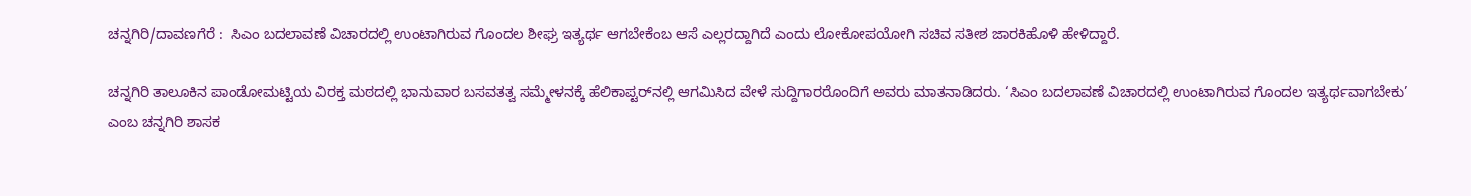ಚನ್ನಗಿರಿ/ದಾವಣಗೆರೆ :  ಸಿಎಂ ಬದಲಾವಣೆ ವಿಚಾರದಲ್ಲಿ ಉಂಟಾಗಿರುವ ಗೊಂದಲ ಶೀಘ್ರ ಇತ್ಯರ್ಥ ಆಗಬೇಕೆಂಬ ಆಸೆ ಎಲ್ಲರದ್ದಾಗಿದೆ ಎಂದು ಲೋಕೋಪಯೋಗಿ ಸಚಿವ ಸತೀಶ ಜಾರಕಿಹೊಳಿ ಹೇಳಿದ್ದಾರೆ.

ಚನ್ನಗಿರಿ ತಾಲೂಕಿನ ಪಾಂಡೋಮಟ್ಟಿಯ ವಿರಕ್ತ ಮಠದಲ್ಲಿ ಭಾನುವಾರ ಬಸವತತ್ವ ಸಮ್ಮೇಳನಕ್ಕೆ ಹೆಲಿಕಾಪ್ಟರ್‌ನಲ್ಲಿ ಆಗಮಿಸಿದ ವೇಳೆ ಸುದ್ದಿಗಾರರೊಂದಿಗೆ ಅವರು ಮಾತನಾಡಿದರು. ‘ಸಿಎಂ ಬದಲಾವಣೆ ವಿಚಾರದಲ್ಲಿ ಉಂಟಾಗಿರುವ ಗೊಂದಲ ಇತ್ಯರ್ಥವಾಗಬೇಕು’ ಎಂಬ ಚನ್ನಗಿರಿ ಶಾಸಕ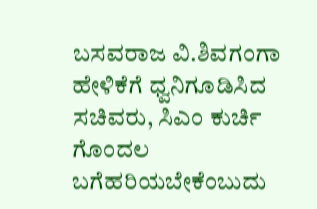ಬಸವರಾಜ ವಿ.ಶಿವಗಂಗಾ ಹೇಳಿಕೆಗೆ ಧ್ವನಿಗೂಡಿಸಿದ ಸಚಿವರು, ಸಿಎಂ ಕುರ್ಚಿ ಗೊಂದಲ ಬಗೆಹರಿಯಬೇಕೆಂಬುದು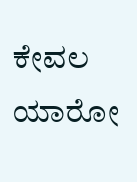ಕೇವಲ ಯಾರೋ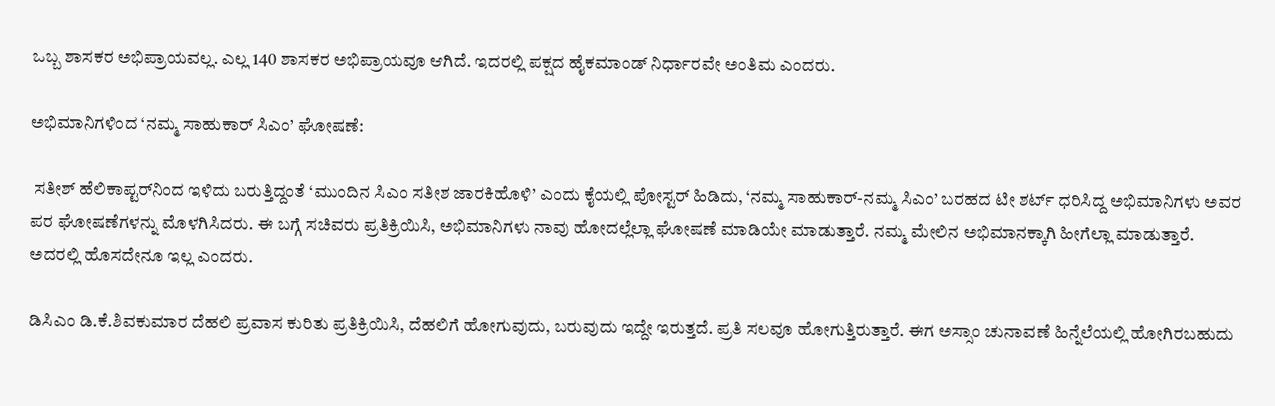ಒಬ್ಬ ಶಾಸಕರ ಅಭಿಪ್ರಾಯವಲ್ಲ. ಎಲ್ಲ 140 ಶಾಸಕರ ಅಭಿಪ್ರಾಯವೂ ಆಗಿದೆ. ಇದರಲ್ಲಿ ಪಕ್ಷದ ಹೈಕಮಾಂಡ್ ನಿರ್ಧಾರವೇ ಅಂತಿಮ ಎಂದರು.

ಅಭಿಮಾನಿಗಳಿಂದ ‘ನಮ್ಮ ಸಾಹುಕಾರ್‌ ಸಿಎಂ’ ಘೋಷಣೆ:

 ಸತೀಶ್‌ ಹೆಲಿಕಾಪ್ಟರ್‌ನಿಂದ ಇಳಿದು ಬರುತ್ತಿದ್ದಂತೆ ‘ಮುಂದಿನ ಸಿಎಂ ಸತೀಶ ಜಾರಕಿಹೊಳಿ’ ಎಂದು ಕೈಯಲ್ಲಿ ಪೋಸ್ಟರ್ ಹಿಡಿದು, ‘ನಮ್ಮ ಸಾಹುಕಾರ್-ನಮ್ಮ ಸಿಎಂ’ ಬರಹದ ಟೀ ಶರ್ಟ್ ಧರಿಸಿದ್ದ ಅಭಿಮಾನಿಗಳು ಅವರ ಪರ ಘೋಷಣೆಗಳನ್ನು ಮೊಳಗಿಸಿದರು. ಈ ಬಗ್ಗೆ ಸಚಿವರು ಪ್ರತಿಕ್ರಿಯಿಸಿ, ಅಭಿಮಾನಿಗಳು ನಾವು ಹೋದಲ್ಲೆಲ್ಲಾ ಘೋಷಣೆ ಮಾಡಿಯೇ ಮಾಡುತ್ತಾರೆ. ನಮ್ಮ ಮೇಲಿನ ಅಭಿಮಾನಕ್ಕಾಗಿ ಹೀಗೆಲ್ಲಾ ಮಾಡುತ್ತಾರೆ. ಅದರಲ್ಲಿ ಹೊಸದೇನೂ ಇಲ್ಲ ಎಂದರು.

ಡಿಸಿಎಂ ಡಿ.ಕೆ.ಶಿವಕುಮಾರ ದೆಹಲಿ ಪ್ರವಾಸ ಕುರಿತು ಪ್ರತಿಕ್ರಿಯಿಸಿ, ದೆಹಲಿಗೆ ಹೋಗುವುದು, ಬರುವುದು ಇದ್ದೇ ಇರುತ್ತದೆ. ಪ್ರತಿ ಸಲವೂ ಹೋಗುತ್ತಿರುತ್ತಾರೆ. ಈಗ ಅಸ್ಸಾಂ ಚುನಾವಣೆ ಹಿನ್ನೆಲೆಯಲ್ಲಿ ಹೋಗಿರಬಹುದು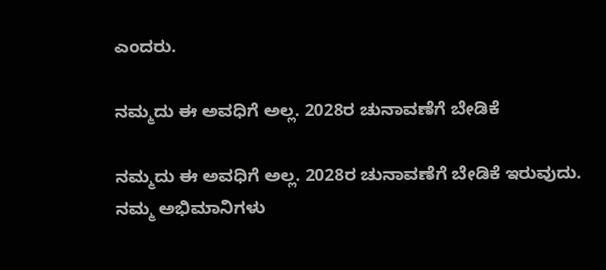ಎಂದರು.

ನಮ್ಮದು ಈ ಅವಧಿಗೆ ಅಲ್ಲ. 2028ರ ಚುನಾವಣೆಗೆ ಬೇಡಿಕೆ

ನಮ್ಮದು ಈ ಅವಧಿಗೆ ಅಲ್ಲ. 2028ರ ಚುನಾವಣೆಗೆ ಬೇಡಿಕೆ ಇರುವುದು. ನಮ್ಮ ಅಭಿಮಾನಿಗಳು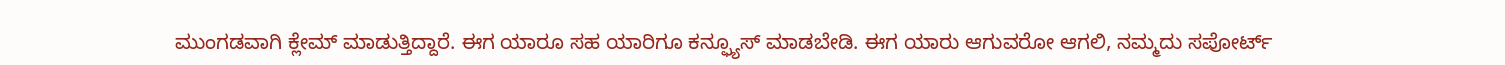ಮುಂಗಡವಾಗಿ ಕ್ಲೇಮ್ ಮಾಡುತ್ತಿದ್ದಾರೆ. ಈಗ ಯಾರೂ ಸಹ ಯಾರಿಗೂ ಕನ್ಫ್ಯೂಸ್ ಮಾಡಬೇಡಿ. ಈಗ ಯಾರು ಆಗುವರೋ ಆಗಲಿ, ನಮ್ಮದು ಸಪೋರ್ಟ್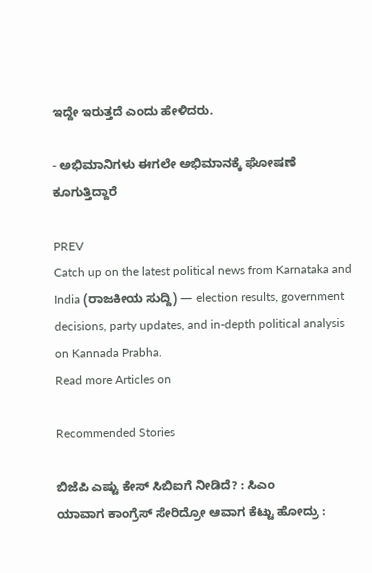ಇದ್ದೇ ಇರುತ್ತದೆ ಎಂದು ಹೇಳಿದರು.

- ಅಭಿಮಾನಿಗಳು ಈಗಲೇ ಅಭಿಮಾನಕ್ಕೆ ಘೋಷಣೆ ಕೂಗುತ್ತಿದ್ದಾರೆ

PREV
Catch up on the latest political news from Karnataka and India (ರಾಜಕೀಯ ಸುದ್ದಿ) — election results, government decisions, party updates, and in-depth political analysis on Kannada Prabha.
Read more Articles on

Recommended Stories

ಬಿಜೆಪಿ ಎಷ್ಟು ಕೇಸ್‌ ಸಿಬಿಐಗೆ ನೀಡಿದೆ? : ಸಿಎಂ
ಯಾವಾಗ ಕಾಂಗ್ರೆಸ್‌ ಸೇರಿದ್ರೋ ಆವಾಗ ಕೆಟ್ಟು ಹೋದ್ರು :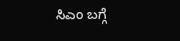ಸಿಎಂ ಬಗ್ಗೆ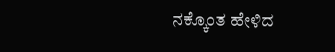ನಕ್ಕೊಂತ ಹೇಳಿದ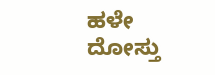ಹಳೇ ದೋಸ್ತು